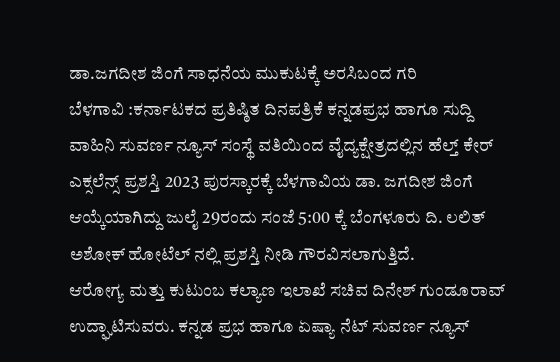ಡಾ.ಜಗದೀಶ ಜಿಂಗೆ ಸಾಧನೆಯ ಮುಕುಟಕ್ಕೆ ಅರಸಿಬಂದ ಗರಿ
ಬೆಳಗಾವಿ :ಕರ್ನಾಟಕದ ಪ್ರತಿಷ್ಠಿತ ದಿನಪತ್ರಿಕೆ ಕನ್ನಡಪ್ರಭ ಹಾಗೂ ಸುದ್ದಿ ವಾಹಿನಿ ಸುವರ್ಣ ನ್ಯೂಸ್ ಸಂಸ್ಥೆ ವತಿಯಿಂದ ವೈದ್ಯಕ್ಷೇತ್ರದಲ್ಲಿನ ಹೆಲ್ತ್ ಕೇರ್ ಎಕ್ಸಲೆನ್ಸ್ ಪ್ರಶಸ್ತಿ 2023 ಪುರಸ್ಕಾರಕ್ಕೆ ಬೆಳಗಾವಿಯ ಡಾ. ಜಗದೀಶ ಜಿಂಗೆ ಆಯ್ಕೆಯಾಗಿದ್ದು ಜುಲೈ 29ರಂದು ಸಂಜೆ 5:00 ಕ್ಕೆ ಬೆಂಗಳೂರು ದಿ. ಲಲಿತ್ ಅಶೋಕ್ ಹೋಟೆಲ್ ನಲ್ಲಿ ಪ್ರಶಸ್ತಿ ನೀಡಿ ಗೌರವಿಸಲಾಗುತ್ತಿದೆ.
ಆರೋಗ್ಯ ಮತ್ತು ಕುಟುಂಬ ಕಲ್ಯಾಣ ಇಲಾಖೆ ಸಚಿವ ದಿನೇಶ್ ಗುಂಡೂರಾವ್ ಉದ್ಘಾಟಿಸುವರು. ಕನ್ನಡ ಪ್ರಭ ಹಾಗೂ ಏಷ್ಯಾ ನೆಟ್ ಸುವರ್ಣ ನ್ಯೂಸ್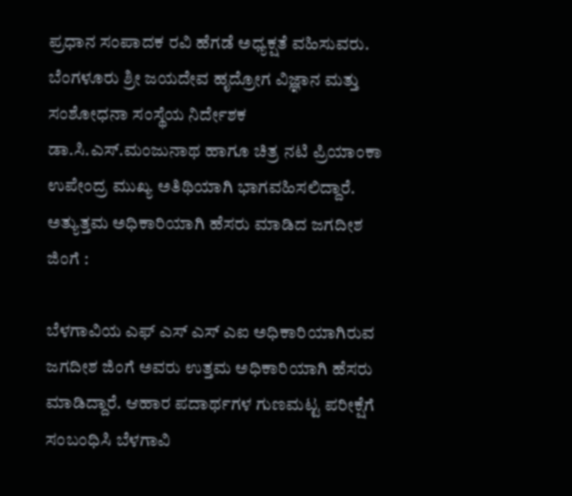ಪ್ರಧಾನ ಸಂಪಾದಕ ರವಿ ಹೆಗಡೆ ಅಧ್ಯಕ್ಷತೆ ವಹಿಸುವರು. ಬೆಂಗಳೂರು ಶ್ರೀ ಜಯದೇವ ಹೃದ್ರೋಗ ವಿಜ್ಞಾನ ಮತ್ತು ಸಂಶೋಧನಾ ಸಂಸ್ಥೆಯ ನಿರ್ದೇಶಕ ಡಾ.ಸಿ.ಎಸ್.ಮಂಜುನಾಥ ಹಾಗೂ ಚಿತ್ರ ನಟಿ ಪ್ರಿಯಾಂಕಾ ಉಪೇಂದ್ರ ಮುಖ್ಯ ಅತಿಥಿಯಾಗಿ ಭಾಗವಹಿಸಲಿದ್ದಾರೆ.
ಅತ್ಯುತ್ತಮ ಅಧಿಕಾರಿಯಾಗಿ ಹೆಸರು ಮಾಡಿದ ಜಗದೀಶ ಜಿಂಗೆ :

ಬೆಳಗಾವಿಯ ಎಫ್ ಎಸ್ ಎಸ್ ಎಐ ಅಧಿಕಾರಿಯಾಗಿರುವ ಜಗದೀಶ ಜಿಂಗೆ ಅವರು ಉತ್ತಮ ಅಧಿಕಾರಿಯಾಗಿ ಹೆಸರು ಮಾಡಿದ್ದಾರೆ. ಆಹಾರ ಪದಾರ್ಥಗಳ ಗುಣಮಟ್ಟ ಪರೀಕ್ಷೆಗೆ ಸಂಬಂಧಿಸಿ ಬೆಳಗಾವಿ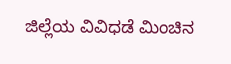ಜಿಲ್ಲೆಯ ವಿವಿಧಡೆ ಮಿಂಚಿನ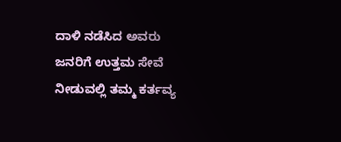ದಾಳಿ ನಡೆಸಿದ ಅವರು ಜನರಿಗೆ ಉತ್ತಮ ಸೇವೆ ನೀಡುವಲ್ಲಿ ತಮ್ಮ ಕರ್ತವ್ಯ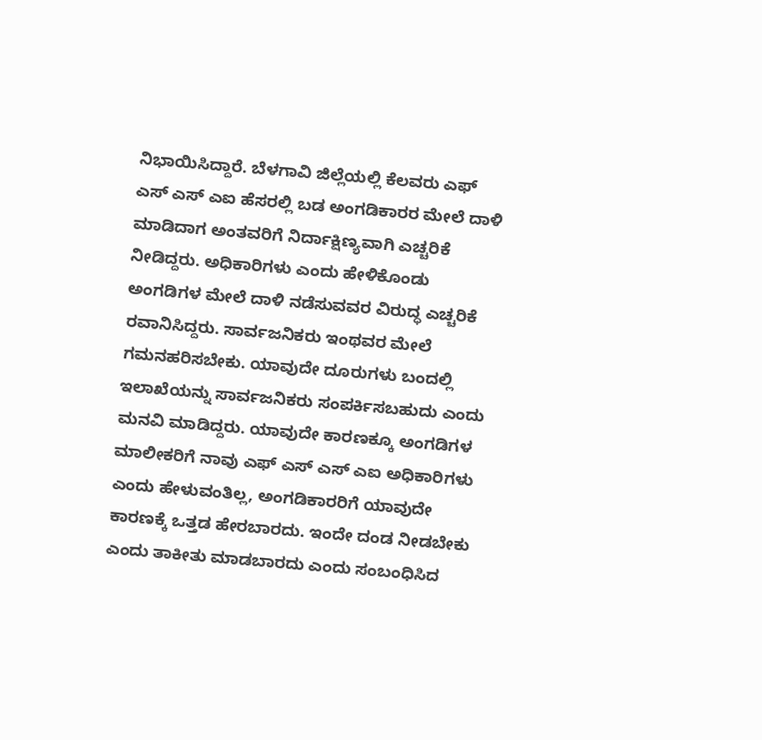ನಿಭಾಯಿಸಿದ್ದಾರೆ. ಬೆಳಗಾವಿ ಜಿಲ್ಲೆಯಲ್ಲಿ ಕೆಲವರು ಎಫ್ ಎಸ್ ಎಸ್ ಎಐ ಹೆಸರಲ್ಲಿ ಬಡ ಅಂಗಡಿಕಾರರ ಮೇಲೆ ದಾಳಿ ಮಾಡಿದಾಗ ಅಂತವರಿಗೆ ನಿರ್ದಾಕ್ಷಿಣ್ಯವಾಗಿ ಎಚ್ಚರಿಕೆ ನೀಡಿದ್ದರು. ಅಧಿಕಾರಿಗಳು ಎಂದು ಹೇಳಿಕೊಂಡು ಅಂಗಡಿಗಳ ಮೇಲೆ ದಾಳಿ ನಡೆಸುವವರ ವಿರುದ್ಧ ಎಚ್ಚರಿಕೆ ರವಾನಿಸಿದ್ದರು. ಸಾರ್ವಜನಿಕರು ಇಂಥವರ ಮೇಲೆ ಗಮನಹರಿಸಬೇಕು. ಯಾವುದೇ ದೂರುಗಳು ಬಂದಲ್ಲಿ ಇಲಾಖೆಯನ್ನು ಸಾರ್ವಜನಿಕರು ಸಂಪರ್ಕಿಸಬಹುದು ಎಂದು ಮನವಿ ಮಾಡಿದ್ದರು. ಯಾವುದೇ ಕಾರಣಕ್ಕೂ ಅಂಗಡಿಗಳ ಮಾಲೀಕರಿಗೆ ನಾವು ಎಫ್ ಎಸ್ ಎಸ್ ಎಐ ಅಧಿಕಾರಿಗಳು ಎಂದು ಹೇಳುವಂತಿಲ್ಲ, ಅಂಗಡಿಕಾರರಿಗೆ ಯಾವುದೇ ಕಾರಣಕ್ಕೆ ಒತ್ತಡ ಹೇರಬಾರದು. ಇಂದೇ ದಂಡ ನೀಡಬೇಕು ಎಂದು ತಾಕೀತು ಮಾಡಬಾರದು ಎಂದು ಸಂಬಂಧಿಸಿದ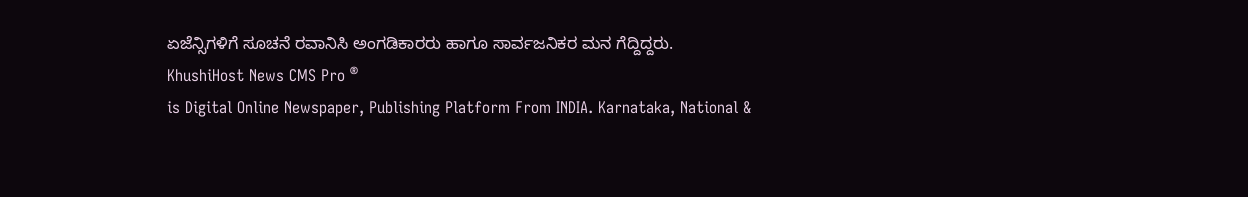ಏಜೆನ್ಸಿಗಳಿಗೆ ಸೂಚನೆ ರವಾನಿಸಿ ಅಂಗಡಿಕಾರರು ಹಾಗೂ ಸಾರ್ವಜನಿಕರ ಮನ ಗೆದ್ದಿದ್ದರು.
KhushiHost News CMS Pro ®
is Digital Online Newspaper, Publishing Platform From INDIA. Karnataka, National &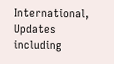International, Updates including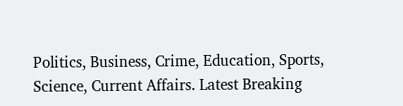Politics, Business, Crime, Education, Sports, Science, Current Affairs. Latest Breaking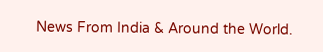News From India & Around the World.